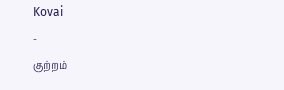Kovai
-
குற்றம்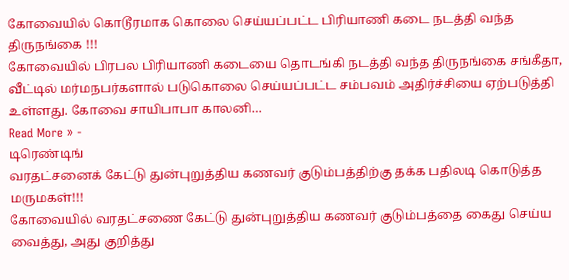கோவையில் கொடூரமாக கொலை செய்யப்பட்ட பிரியாணி கடை நடத்தி வந்த திருநங்கை !!!
கோவையில் பிரபல பிரியாணி கடையை தொடங்கி நடத்தி வந்த திருநங்கை சங்கீதா, வீட்டில் மர்மநபர்களால் படுகொலை செய்யப்பட்ட சம்பவம் அதிர்ச்சியை ஏற்படுத்தி உள்ளது. கோவை சாயிபாபா காலனி…
Read More » -
டிரெண்டிங்
வரதட்சனைக் கேட்டு துன்புறுத்திய கணவர் குடும்பத்திற்கு தக்க பதிலடி கொடுத்த மருமகள்!!!
கோவையில் வரதட்சணை கேட்டு துன்புறுத்திய கணவர் குடும்பத்தை கைது செய்ய வைத்து, அது குறித்து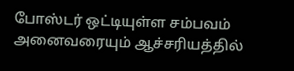போஸ்டர் ஒட்டியுள்ள சம்பவம் அனைவரையும் ஆச்சரியத்தில்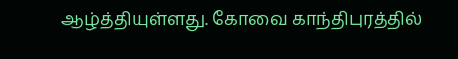ஆழ்த்தியுள்ளது. கோவை காந்திபுரத்தில்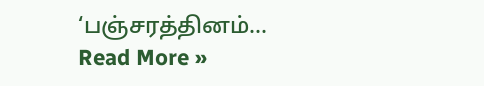‘பஞ்சரத்தினம்…
Read More »